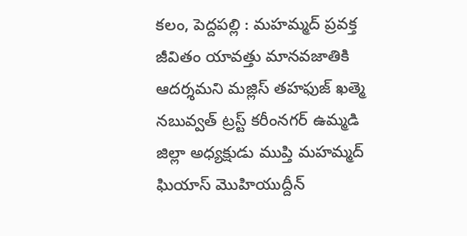కలం, పెద్దపల్లి : మహమ్మద్ ప్రవక్త జీవితం యావత్తు మానవజాతికి ఆదర్శమని మజ్లిస్ తహఫుజ్ ఖత్మె నబువ్వత్ ట్రస్ట్ కరీంనగర్ ఉమ్మడి జిల్లా అధ్యక్షుడు ముప్తి మహమ్మద్ ఘియాస్ మొహియుద్దీన్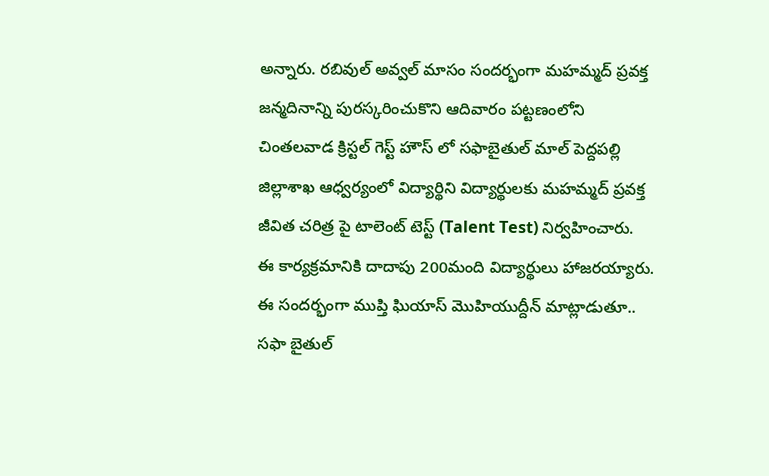అన్నారు. రబివుల్ అవ్వల్ మాసం సందర్భంగా మహమ్మద్ ప్రవక్త జన్మదినాన్ని పురస్కరించుకొని ఆదివారం పట్టణంలోని చింతలవాడ క్రిస్టల్ గెస్ట్ హౌస్ లో సఫాబైతుల్ మాల్ పెద్దపల్లి జిల్లాశాఖ ఆధ్వర్యంలో విద్యార్థిని విద్యార్థులకు మహమ్మద్ ప్రవక్త జీవిత చరిత్ర పై టాలెంట్ టెస్ట్ (Talent Test) నిర్వహించారు.
ఈ కార్యక్రమానికి దాదాపు 200మంది విద్యార్థులు హాజరయ్యారు. ఈ సందర్భంగా ముప్తి ఘియాస్ మొహియుద్దీన్ మాట్లాడుతూ.. సఫా బైతుల్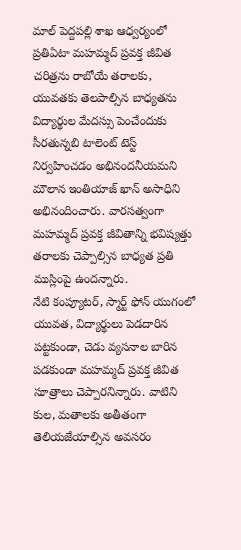మాల్ పెద్దపల్లి శాఖ ఆధ్వర్యంలో ప్రతిఏటా మహమ్మద్ ప్రవక్త జీవిత చరిత్రను రాబోయే తరాలకు, యువతకు తెలపాల్సిన బాధ్యతను విద్యార్థుల మేదస్సు పెంచేందుకు సీరతున్నబి టాలెంట్ టెస్ట్ నిర్వహించడం అభినందనీయమని మౌలాన ఇంతియాజ్ ఖాన్ అసాధిని అభినందించారు. వారసత్వంగా మహమ్మద్ ప్రవక్త జీవితాన్ని భవిష్యత్తు తరాలకు చెప్పాల్సిన బాధ్యత ప్రతి ముస్లింపై ఉందన్నారు.
నేటి కంప్యూటర్, స్మార్ట్ ఫోన్ యుగంలో యువత, విద్యార్థులు పెడదారిన పట్టకుండా, చెడు వ్యసనాల బారిన పడకుండా మహమ్మద్ ప్రవక్త జీవిత సూత్రాలు చెప్పారనిన్నారు. వాటిని కుల, మతాలకు అతీతంగా తెలియజేయాల్సిన అవసరం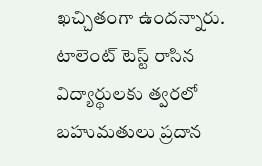ఖచ్చితంగా ఉందన్నారు. టాలెంట్ టెస్ట్ రాసిన విద్యార్థులకు త్వరలో బహుమతులు ప్రదాన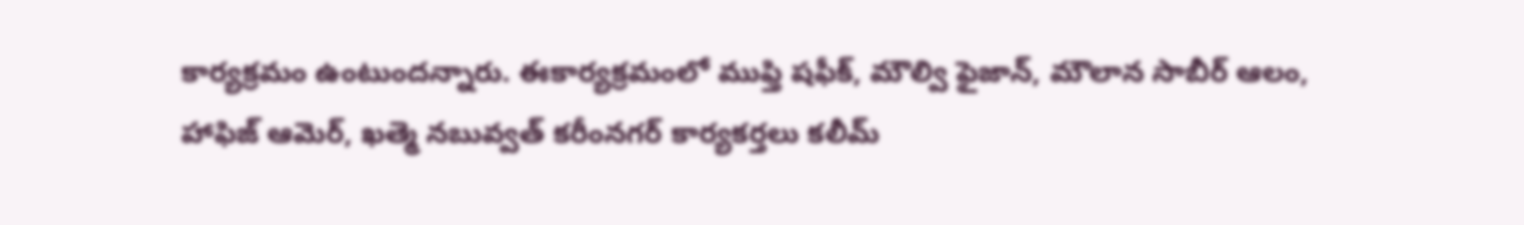కార్యక్రమం ఉంటుందన్నారు. ఈకార్యక్రమంలో ముఫ్తి షఫీక్, మౌల్వి ఫైజాన్, మౌలాన సాబీర్ ఆలం, హాఫిజ్ ఆమెర్, ఖత్మె నబువ్వత్ కరీంనగర్ కార్యకర్తలు కలీమ్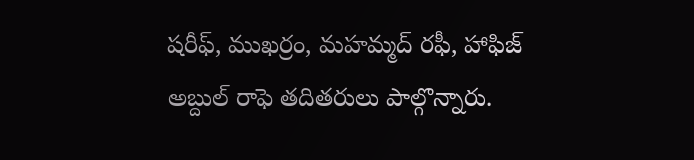షరీఫ్, ముఖర్రం, మహమ్మద్ రఫీ, హాఫిజ్ అబ్దుల్ రాఫె తదితరులు పాల్గొన్నారు.